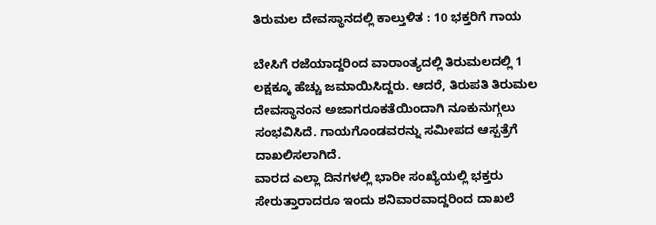ತಿರುಮಲ ದೇವಸ್ಥಾನದಲ್ಲಿ ಕಾಲ್ತುಳಿತ : 10 ಭಕ್ತರಿಗೆ ಗಾಯ

ಬೇಸಿಗೆ ರಜೆಯಾದ್ದರಿಂದ ವಾರಾಂತ್ಯದಲ್ಲಿ ತಿರುಮಲದಲ್ಲಿ 1 ಲಕ್ಷಕ್ಕೂ ಹೆಚ್ಚು ಜಮಾಯಿಸಿದ್ದರು. ಆದರೆ, ತಿರುಪತಿ ತಿರುಮಲ ದೇವಸ್ಥಾನಂನ ಅಜಾಗರೂಕತೆಯಿಂದಾಗಿ ನೂಕುನುಗ್ಗಲು ಸಂಭವಿಸಿದೆ. ಗಾಯಗೊಂಡವರನ್ನು ಸಮೀಪದ ಆಸ್ಪತ್ರೆಗೆ ದಾಖಲಿಸಲಾಗಿದೆ.
ವಾರದ ಎಲ್ಲಾ ದಿನಗಳಲ್ಲಿ ಭಾರೀ ಸಂಖ್ಯೆಯಲ್ಲಿ ಭಕ್ತರು ಸೇರುತ್ತಾರಾದರೂ ಇಂದು ಶನಿವಾರವಾದ್ದರಿಂದ ದಾಖಲೆ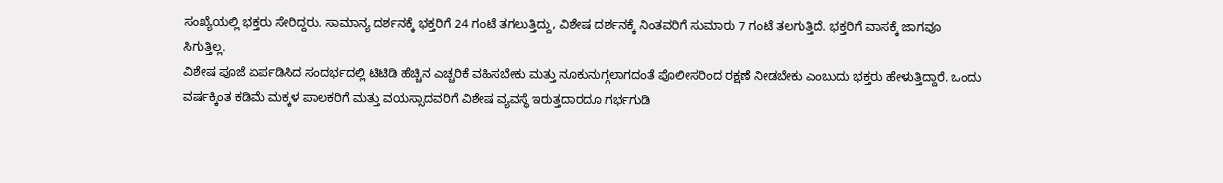ಸಂಖ್ಯೆಯಲ್ಲಿ ಭಕ್ತರು ಸೇರಿದ್ದರು. ಸಾಮಾನ್ಯ ದರ್ಶನಕ್ಕೆ ಭಕ್ತರಿಗೆ 24 ಗಂಟೆ ತಗಲುತ್ತಿದ್ದು, ವಿಶೇಷ ದರ್ಶನಕ್ಕೆ ನಿಂತವರಿಗೆ ಸುಮಾರು 7 ಗಂಟೆ ತಲಗುತ್ತಿದೆ. ಭಕ್ತರಿಗೆ ವಾಸಕ್ಕೆ ಜಾಗವೂ ಸಿಗುತ್ತಿಲ್ಲ.
ವಿಶೇಷ ಪೂಜೆ ಏರ್ಪಡಿಸಿದ ಸಂದರ್ಭದಲ್ಲಿ ಟಿಟಿಡಿ ಹೆಚ್ಚಿನ ಎಚ್ಚರಿಕೆ ವಹಿಸಬೇಕು ಮತ್ತು ನೂಕುನುಗ್ಗಲಾಗದಂತೆ ಪೊಲೀಸರಿಂದ ರಕ್ಷಣೆ ನೀಡಬೇಕು ಎಂಬುದು ಭಕ್ತರು ಹೇಳುತ್ತಿದ್ದಾರೆ. ಒಂದು ವರ್ಷಕ್ಕಿಂತ ಕಡಿಮೆ ಮಕ್ಕಳ ಪಾಲಕರಿಗೆ ಮತ್ತು ವಯಸ್ಸಾದವರಿಗೆ ವಿಶೇಷ ವ್ಯವಸ್ಥೆ ಇರುತ್ತದಾರದೂ ಗರ್ಭಗುಡಿ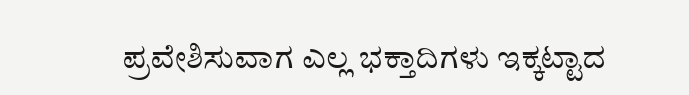ಪ್ರವೇಶಿಸುವಾಗ ಎಲ್ಲ ಭಕ್ತಾದಿಗಳು ಇಕ್ಕಟ್ಟಾದ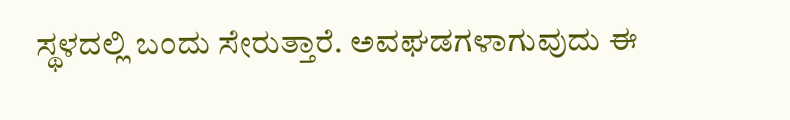ಸ್ಥಳದಲ್ಲಿ ಬಂದು ಸೇರುತ್ತಾರೆ. ಅವಘಡಗಳಾಗುವುದು ಈ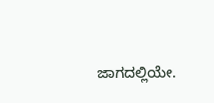ಜಾಗದಲ್ಲಿಯೇ.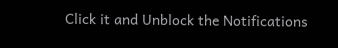Click it and Unblock the Notifications